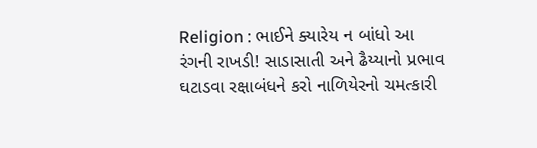Religion : ભાઈને ક્યારેય ન બાંધો આ રંગની રાખડી! સાડાસાતી અને ઢૈય્યાનો પ્રભાવ ઘટાડવા રક્ષાબંધને કરો નાળિયેરનો ચમત્કારી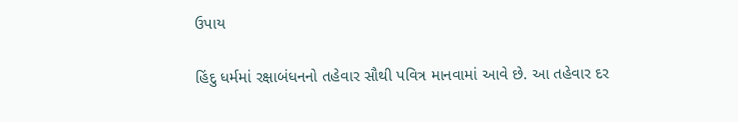ઉપાય

હિંદુ ધર્મમાં રક્ષાબંધનનો તહેવાર સૌથી પવિત્ર માનવામાં આવે છે. આ તહેવાર દર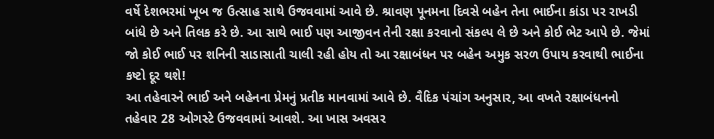વર્ષે દેશભરમાં ખૂબ જ ઉત્સાહ સાથે ઉજવવામાં આવે છે. શ્રાવણ પૂનમના દિવસે બહેન તેના ભાઈના કાંડા પર રાખડી બાંધે છે અને તિલક કરે છે. આ સાથે ભાઈ પણ આજીવન તેની રક્ષા કરવાનો સંકલ્પ લે છે અને કોઈ ભેટ આપે છે. જેમાં જો કોઈ ભાઈ પર શનિની સાડાસાતી ચાલી રહી હોય તો આ રક્ષાબંધન પર બહેન અમુક સરળ ઉપાય કરવાથી ભાઈના કષ્ટો દૂર થશે!
આ તહેવારને ભાઈ અને બહેનના પ્રેમનું પ્રતીક માનવામાં આવે છે. વૈદિક પંચાંગ અનુસાર, આ વખતે રક્ષાબંધનનો તહેવાર 28 ઓગસ્ટે ઉજવવામાં આવશે. આ ખાસ અવસર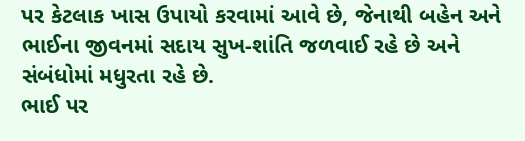પર કેટલાક ખાસ ઉપાયો કરવામાં આવે છે, જેનાથી બહેન અને ભાઈના જીવનમાં સદાય સુખ-શાંતિ જળવાઈ રહે છે અને સંબંધોમાં મધુરતા રહે છે.
ભાઈ પર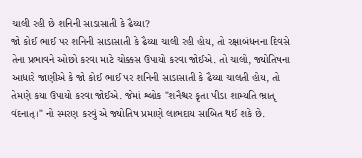ચાલી રહી છે શનિની સાડાસાતી કે ઢૈય્યા?
જો કોઈ ભાઈ પર શનિની સાડાસાતી કે ઢૈય્યા ચાલી રહી હોય, તો રક્ષાબંધનના દિવસે તેના પ્રભાવને ઓછો કરવા માટે ચોક્કસ ઉપાયો કરવા જોઈએ. તો ચાલો, જ્યોતિષના આધારે જાણીએ કે જો કોઈ ભાઈ પર શનિની સાડાસાતી કે ઢૈય્યા ચાલતી હોય, તો તેમણે કયા ઉપાયો કરવા જોઈએ. જેમાં શ્લોક "શનૈશ્ચર કૃતા પીડા શામ્યતિ ભ્રાતૃ વંદનાત્।" નો સ્મરણ કરવું એ જ્યોતિષ પ્રમાણે લાભદાય સાબિત થઈ શકે છે.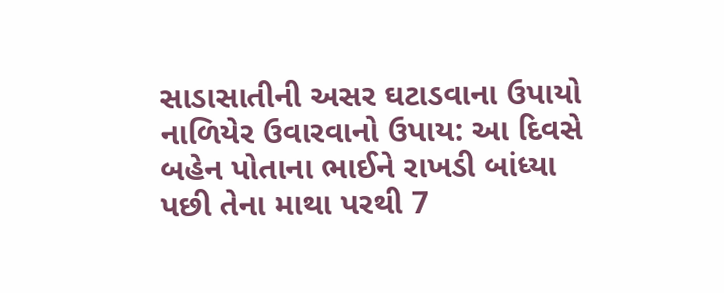સાડાસાતીની અસર ઘટાડવાના ઉપાયો
નાળિયેર ઉવારવાનો ઉપાય: આ દિવસે બહેન પોતાના ભાઈને રાખડી બાંધ્યા પછી તેના માથા પરથી 7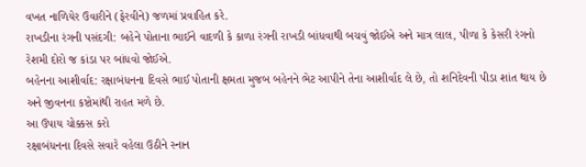વખત નાળિયેર ઉવારીને (ફેરવીને) જળમાં પ્રવાહિત કરે.
રાખડીના રંગની પસંદગી: બહેને પોતાના ભાઈને વાદળી કે કાળા રંગની રાખડી બાંધવાથી બચવું જોઈએ અને માત્ર લાલ, પીળા કે કેસરી રંગનો રેશમી દોરો જ કાંડા પર બાંધવો જોઈએ.
બહેનના આશીર્વાદ: રક્ષાબંધનના દિવસે ભાઈ પોતાની ક્ષમતા મુજબ બહેનને ભેટ આપીને તેના આશીર્વાદ લે છે, તો શનિદેવની પીડા શાંત થાય છે અને જીવનના કષ્ટોમાંથી રાહત મળે છે.
આ ઉપાય ચોક્કસ કરો
રક્ષાબંધનના દિવસે સવારે વહેલા ઉઠીને સ્નાન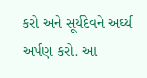કરો અને સૂર્યદેવને અર્ઘ્ય અર્પણ કરો. આ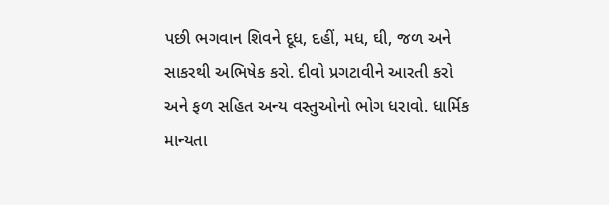પછી ભગવાન શિવને દૂધ, દહીં, મધ, ઘી, જળ અને સાકરથી અભિષેક કરો. દીવો પ્રગટાવીને આરતી કરો અને ફળ સહિત અન્ય વસ્તુઓનો ભોગ ધરાવો. ધાર્મિક માન્યતા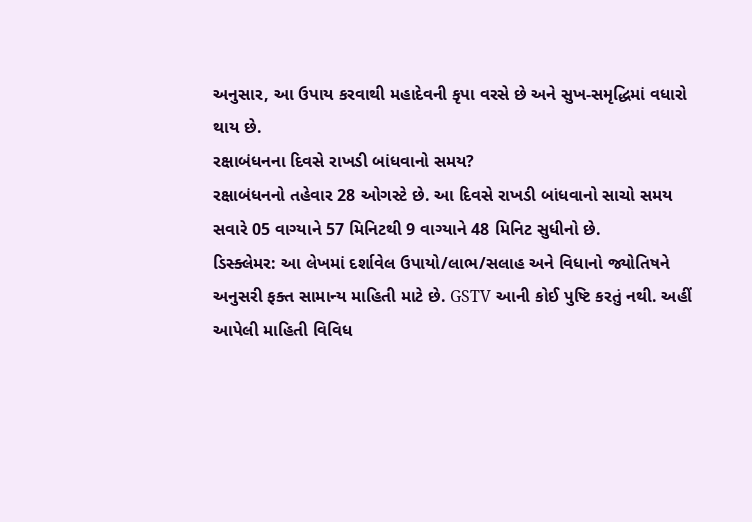અનુસાર, આ ઉપાય કરવાથી મહાદેવની કૃપા વરસે છે અને સુખ-સમૃદ્ધિમાં વધારો થાય છે.
રક્ષાબંધનના દિવસે રાખડી બાંધવાનો સમય?
રક્ષાબંધનનો તહેવાર 28 ઓગસ્ટે છે. આ દિવસે રાખડી બાંધવાનો સાચો સમય સવારે 05 વાગ્યાને 57 મિનિટથી 9 વાગ્યાને 48 મિનિટ સુધીનો છે.
ડિસ્ક્લેમર: આ લેખમાં દર્શાવેલ ઉપાયો/લાભ/સલાહ અને વિધાનો જ્યોતિષને અનુસરી ફક્ત સામાન્ય માહિતી માટે છે. GSTV આની કોઈ પુષ્ટિ કરતું નથી. અહીં આપેલી માહિતી વિવિધ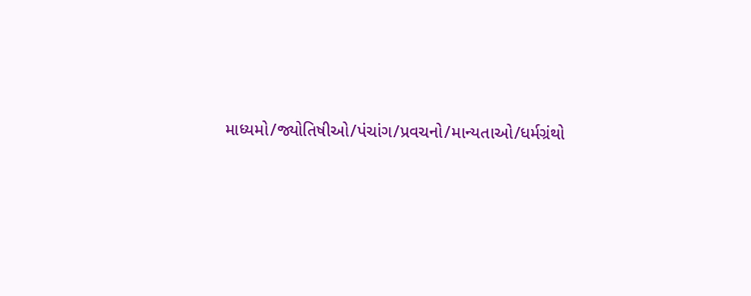માધ્યમો/જ્યોતિષીઓ/પંચાંગ/પ્રવચનો/માન્યતાઓ/ધર્મગ્રંથો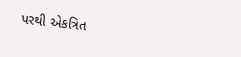પરથી એકત્રિત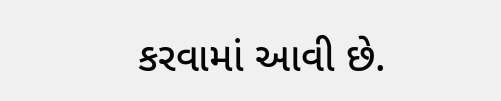કરવામાં આવી છે.